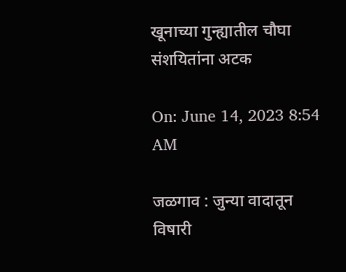खूनाच्या गुन्ह्यातील चौघा संशयितांना अटक

On: June 14, 2023 8:54 AM

जळगाव : जुन्या वादातून विषारी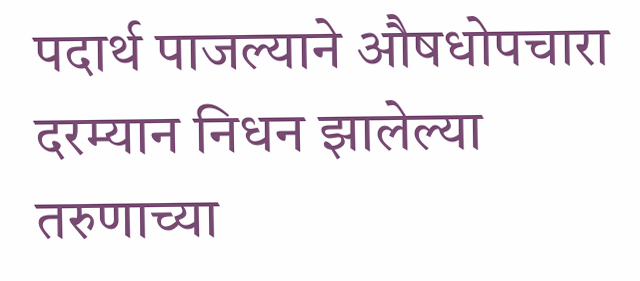पदार्थ पाजल्याने औषधोपचारा दरम्यान निधन झालेल्या तरुणाच्या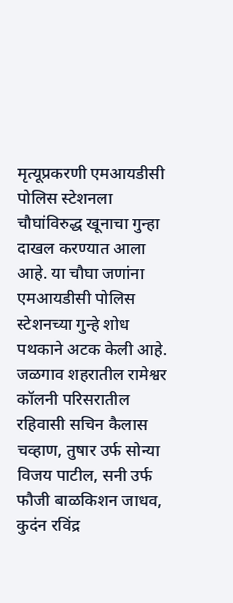मृत्यूप्रकरणी एमआयडीसी पोलिस स्टेशनला चौघांविरुद्ध खूनाचा गुन्हा दाखल करण्यात आला आहे. या चौघा जणांना एमआयडीसी पोलिस स्टेशनच्या गुन्हे शोध पथकाने अटक केली आहे. जळगाव शहरातील रामेश्वर कॉलनी परिसरातील रहिवासी सचिन कैलास चव्हाण, तुषार उर्फ सोन्या विजय पाटील, सनी उर्फ फौजी बाळकिशन जाधव, कुदंन रविंद्र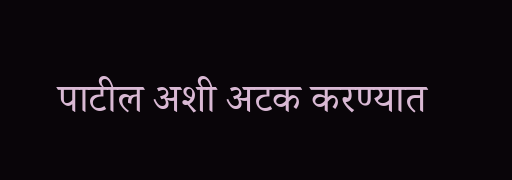पाटील अशी अटक करण्यात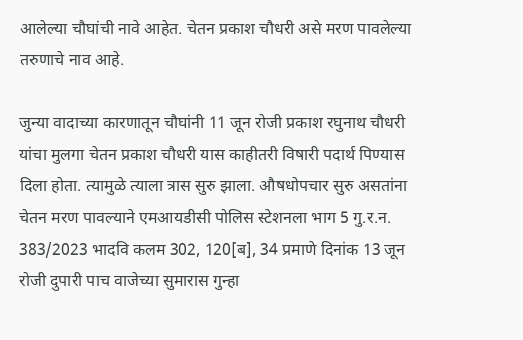आलेल्या चौघांची नावे आहेत. चेतन प्रकाश चौधरी असे मरण पावलेल्या तरुणाचे नाव आहे.

जुन्या वादाच्या कारणातून चौघांनी 11 जून रोजी प्रकाश रघुनाथ चौधरी यांचा मुलगा चेतन प्रकाश चौधरी यास काहीतरी विषारी पदार्थ पिण्यास दिला होता. त्यामुळे त्याला त्रास सुरु झाला. औषधोपचार सुरु असतांना चेतन मरण पावल्याने एमआयडीसी पोलिस स्टेशनला भाग 5 गु.र.न. 383/2023 भादवि कलम 302, 120[ब], 34 प्रमाणे दिनांक 13 जून रोजी दुपारी पाच वाजेच्या सुमारास गुन्हा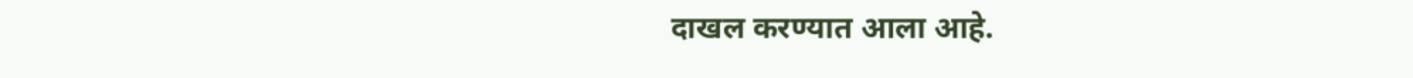दाखल करण्यात आला आहे.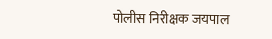पोलीस निरीक्षक जयपाल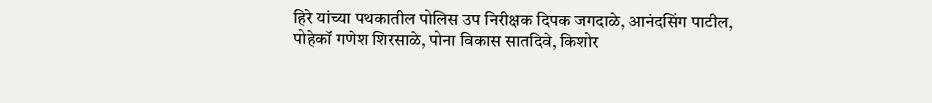हिरे यांच्या पथकातील पोलिस उप निरीक्षक दिपक जगदाळे, आनंदसिंग पाटील, पोहेकॉ गणेश शिरसाळे, पोना विकास सातदिवे, किशोर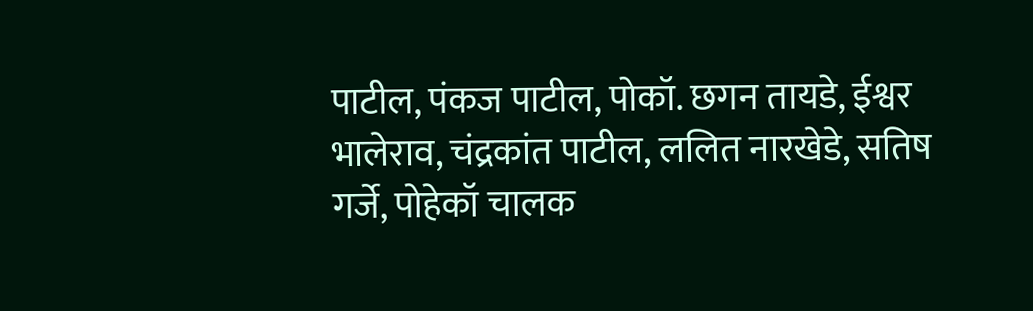पाटील, पंकज पाटील, पोकॉ. छगन तायडे, ईश्वर भालेराव, चंद्रकांत पाटील, ललित नारखेडे, सतिष गर्जे, पोहेकॉ चालक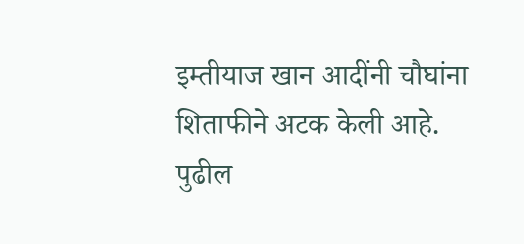इम्तीयाज खान आदींनी चौघांना शिताफीने अटक केली आहे. पुढील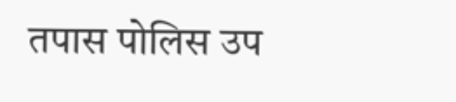तपास पोलिस उप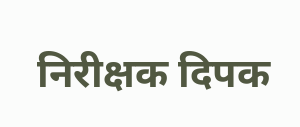निरीक्षक दिपक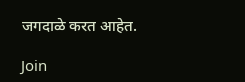जगदाळे करत आहेत.

Join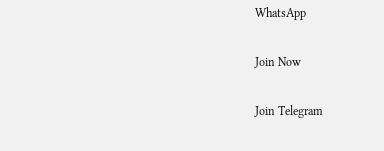WhatsApp

Join Now

Join Telegram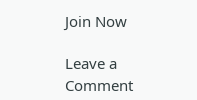Join Now

Leave a Comment